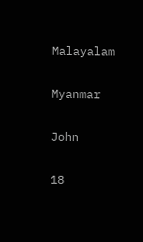Malayalam

Myanmar

John

18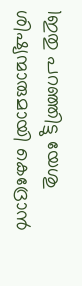1ഇതു പറഞ്ഞിട്ടു യേശു ശിഷ്യന്മാരുമായി കെദ്രോന്‍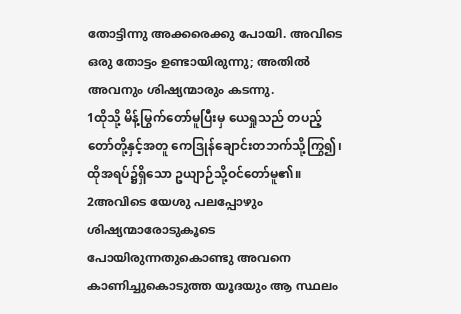തോട്ടിന്നു അക്കരെക്കു പോയി. അവിടെ ഒരു തോട്ടം ഉണ്ടായിരുന്നു; അതില്‍ അവനും ശിഷ്യന്മാരും കടന്നു.
1ထိုသို့ မိန့်မြွက်တော်မူပြီးမှ ယေရှုသည် တပည့်တော်တို့နှင့်အတူ ကေဒြုန်ချောင်းတဘက်သို့ကြွ၍၊ ထိုအရပ်၌ရှိသော ဥယျာဉ်သို့ဝင်တော်မူ၏။
2അവിടെ യേശു പലപ്പോഴും ശിഷ്യന്മാരോടുകൂടെ പോയിരുന്നതുകൊണ്ടു അവനെ കാണിച്ചുകൊടുത്ത യൂദയും ആ സ്ഥലം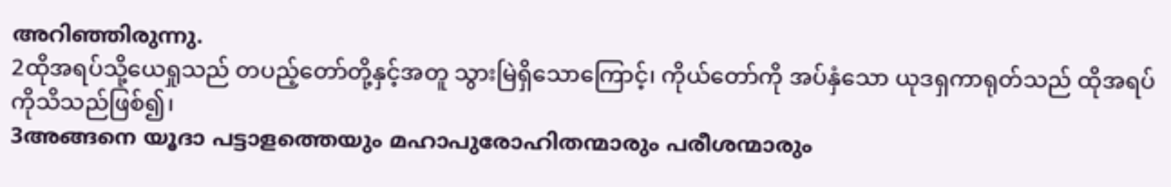അറിഞ്ഞിരുന്നു.
2ထိုအရပ်သို့ယေရှုသည် တပည့်တော်တို့နှင့်အတူ သွားမြဲရှိသောကြောင့်၊ ကိုယ်တော်ကို အပ်နှံသော ယုဒရှကာရုတ်သည် ထိုအရပ်ကိုသိသည်ဖြစ်၍၊
3അങ്ങനെ യൂദാ പട്ടാളത്തെയും മഹാപുരോഹിതന്മാരും പരീശന്മാരും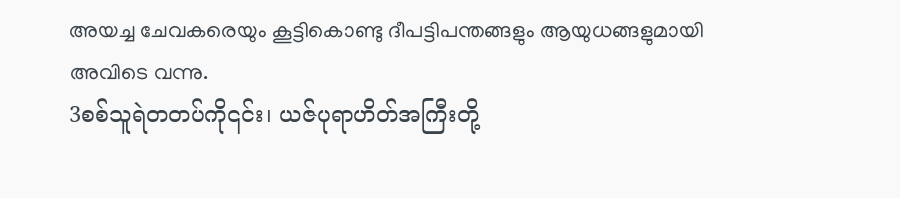അയച്ച ചേവകരെയും കൂട്ടികൊണ്ടു ദീപട്ടിപന്തങ്ങളും ആയുധങ്ങളുമായി അവിടെ വന്നു.
3စစ်သူရဲတတပ်ကို၎င်း၊ ယဇ်ပုရာဟိတ်အကြီးတို့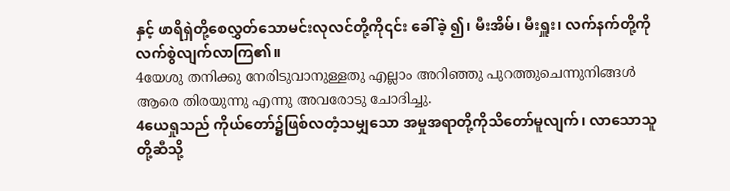နှင့် ဖာရိရှဲတို့စေလွှတ်သောမင်းလုလင်တို့ကို၎င်း ခေါ်ခဲ့ ၍၊ မီးအိမ်၊ မီးရှူး၊ လက်နက်တို့ကို လက်စွဲလျက်လာကြ၏။
4യേശു തനിക്കു നേരിടുവാനുള്ളതു എല്ലാം അറിഞ്ഞു പുറത്തുചെന്നുനിങ്ങള്‍ ആരെ തിരയുന്നു എന്നു അവരോടു ചോദിച്ചു.
4ယေရှုသည် ကိုယ်တော်၌ဖြစ်လတံ့သမျှသော အမှုအရာတို့ကိုသိတော်မူလျက်၊ လာသောသူတို့ဆီသို့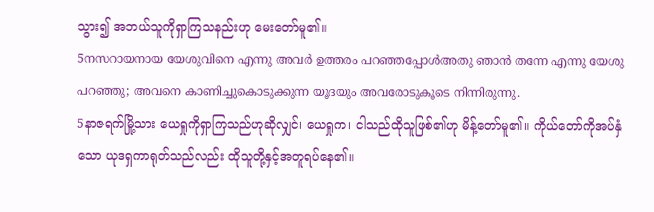သွား၍ အဘယ်သူကိုရှာကြသနည်းဟု မေးတော်မူ၏။
5നസറായനായ യേശുവിനെ എന്നു അവര്‍ ഉത്തരം പറഞ്ഞപ്പോള്‍അതു ഞാന്‍ തന്നേ എന്നു യേശു പറഞ്ഞു; അവനെ കാണിച്ചുകൊടുക്കുന്ന യൂദയും അവരോടുകൂടെ നിന്നിരുന്നു.
5နာဇရက်မြို့သား ယေရှုကိုရှာကြသည်ဟုဆိုလျှင်၊ ယေရှုက၊ ငါသည်ထိုသူဖြစ်၏ဟု မိန့်တော်မူ၏။ ကိုယ်တော်ကိုအပ်နှံသော ယုဒရှကာရုတ်သည်လည်း ထိုသူတို့နှင့်အတူရပ်နေ၏။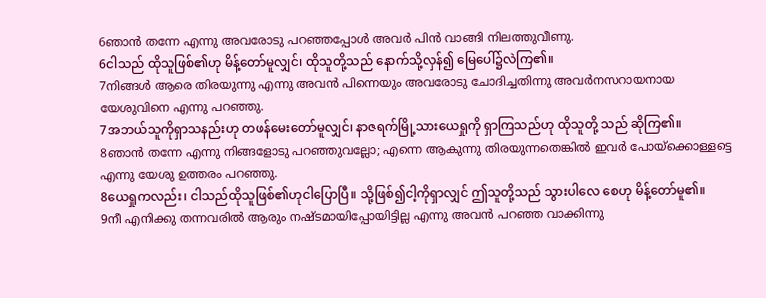6ഞാന്‍ തന്നേ എന്നു അവരോടു പറഞ്ഞപ്പോള്‍ അവര്‍ പിന്‍ വാങ്ങി നിലത്തുവീണു.
6ငါသည် ထိုသူဖြစ်၏ဟု မိန့်တော်မူလျှင်၊ ထိုသူတို့သည် နောက်သို့လှန်၍ မြေပေါ်၌လဲကြ၏။
7നിങ്ങള്‍ ആരെ തിരയുന്നു എന്നു അവന്‍ പിന്നെയും അവരോടു ചോദിച്ചതിന്നു അവര്‍നസറായനായ യേശുവിനെ എന്നു പറഞ്ഞു.
7အဘယ်သူကိုရှာသနည်းဟု တဖန်မေးတော်မူလျှင်၊ နာဇရက်မြို့သားယေရှုကို ရှာကြသည်ဟု ထိုသူတို့ သည် ဆိုကြ၏။
8ഞാന്‍ തന്നേ എന്നു നിങ്ങളോടു പറഞ്ഞുവല്ലോ; എന്നെ ആകുന്നു തിരയുന്നതെങ്കില്‍ ഇവര്‍ പോയ്ക്കൊള്ളട്ടെ എന്നു യേശു ഉത്തരം പറഞ്ഞു.
8ယေရှုကလည်း၊ ငါသည်ထိုသူဖြစ်၏ဟုငါပြောပြီ။ သို့ဖြစ်၍ငါ့ကိုရှာလျှင် ဤသူတို့သည် သွားပါလေ စေဟု မိန့်တော်မူ၏။
9നീ എനിക്കു തന്നവരില്‍ ആരും നഷ്ടമായിപ്പോയിട്ടില്ല എന്നു അവന്‍ പറഞ്ഞ വാക്കിന്നു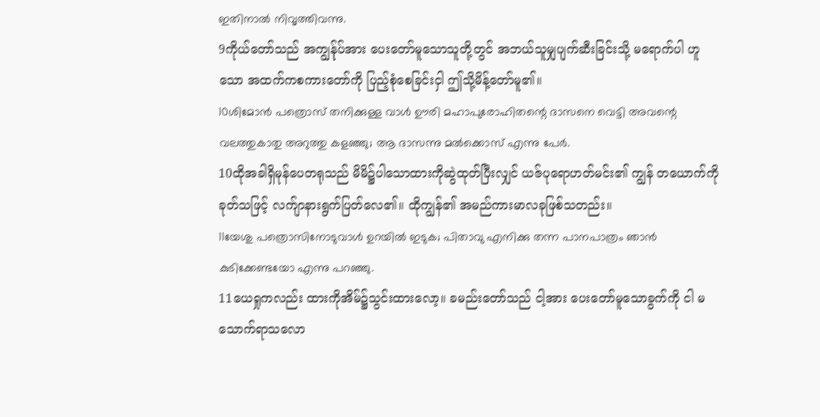ഇതിനാല്‍ നിവൃത്തിവന്നു.
9ကိုယ်တော်သည် အကျွန်ုပ်အား ပေးတော်မူသောသူတို့တွင် အဘယ်သူမျှပျက်ဆီးခြင်းသို့ မရောက်ပါ ဟူသော အထက်ကစကားတော်ကို ပြည့်စုံစေခြင်းငှါ ဤသို့မိန့်တော်မူ၏။
10ശിമോന്‍ പത്രൊസ് തനിക്കുള്ള വാള്‍ ഊരി മഹാപുരോഹിതന്റെ ദാസനെ വെട്ടി അവന്റെ വലത്തുകാതു അറുത്തു കളഞ്ഞു; ആ ദാസന്നു മല്‍ക്കൊസ് എന്നു പേര്‍.
10ထိုအခါရှိမုန်ပေတရုသည် မိမိ၌ပါသောထားကိုဆွဲထုတ်ပြီးလျှင် ယဇ်ပုရောဟတ်မင်း၏ ကျွန် တယောက်ကို ခုတ်သဖြင့် လက်ျာနားရွက်ပြတ်လေ၏။ ထိုကျွန်၏ အမည်ကားမာလခုဖြစ်သတည်း။
11യേശു പത്രൊസിനോടുവാള്‍ ഉറയില്‍ ഇടുക; പിതാവു എനിക്കു തന്ന പാനപാത്രം ഞാന്‍ കുടിക്കേണ്ടയോ എന്നു പറഞ്ഞു.
11ယေရှုကလည်း ထားကိုအိမ်၌သွင်းထားလော့။ ခမည်းတော်သည် ငါ့အား ပေးတော်မူသောခွက်ကို ငါ မသောက်ရာသလော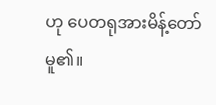ဟု ပေတရုအားမိန့်တော်မူ၏။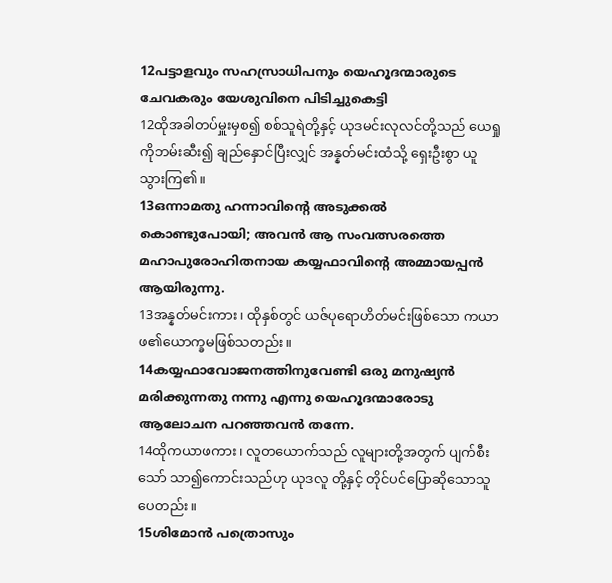12പട്ടാളവും സഹസ്രാധിപനും യെഹൂദന്മാരുടെ ചേവകരും യേശുവിനെ പിടിച്ചുകെട്ടി
12ထိုအခါတပ်မှူးမှစ၍ စစ်သူရဲတို့နှင့် ယုဒမင်းလုလင်တို့သည် ယေရှုကိုဘမ်းဆီး၍ ချည်နှောင်ပြီးလျှင် အန္နတ်မင်းထံသို့ ရှေးဦးစွာ ယူသွားကြ၏။
13ഒന്നാമതു ഹന്നാവിന്റെ അടുക്കല്‍ കൊണ്ടുപോയി; അവന്‍ ആ സംവത്സരത്തെ മഹാപുരോഹിതനായ കയ്യഫാവിന്റെ അമ്മായപ്പന്‍ ആയിരുന്നു.
13အန္နတ်မင်းကား၊ ထိုနှစ်တွင် ယဇ်ပုရောဟိတ်မင်းဖြစ်သော ကယာဖ၏ယောက္ခမဖြစ်သတည်း။
14കയ്യഫാവോജനത്തിനുവേണ്ടി ഒരു മനുഷ്യന്‍ മരിക്കുന്നതു നന്നു എന്നു യെഹൂദന്മാരോടു ആലോചന പറഞ്ഞവന്‍ തന്നേ.
14ထိုကယာဖကား၊ လူတယောက်သည် လူများတို့အတွက် ပျက်စီးသော် သာ၍ကောင်းသည်ဟု ယုဒလူ တို့နှင့် တိုင်ပင်ပြောဆိုသောသူပေတည်း။
15ശിമോന്‍ പത്രൊസും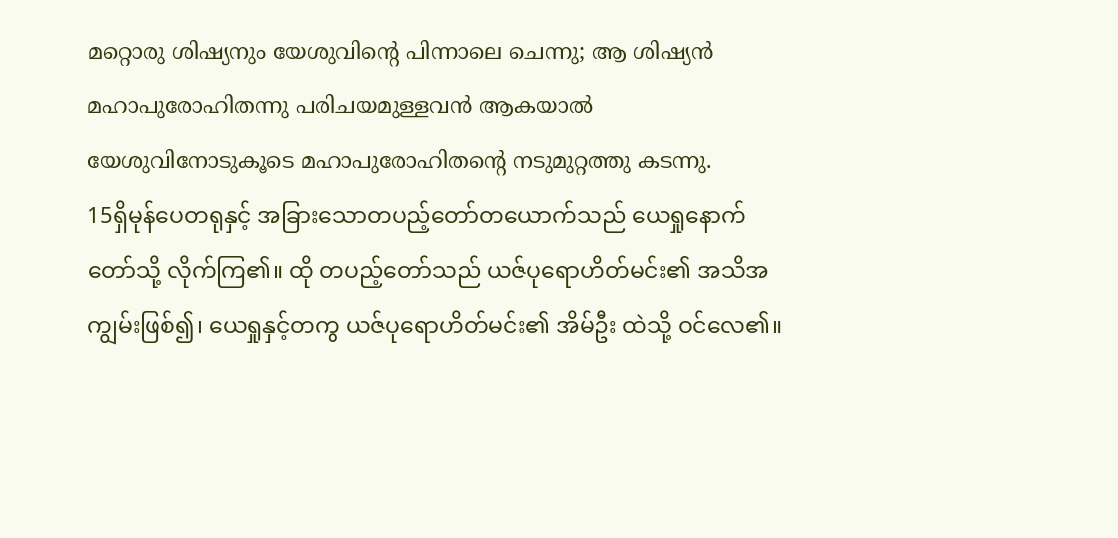മറ്റൊരു ശിഷ്യനും യേശുവിന്റെ പിന്നാലെ ചെന്നു; ആ ശിഷ്യന്‍ മഹാപുരോഹിതന്നു പരിചയമുള്ളവന്‍ ആകയാല്‍ യേശുവിനോടുകൂടെ മഹാപുരോഹിതന്റെ നടുമുറ്റത്തു കടന്നു.
15ရှိမုန်ပေတရုနှင့် အခြားသောတပည့်တော်တယောက်သည် ယေရှုနောက်တော်သို့ လိုက်ကြ၏။ ထို တပည့်တော်သည် ယဇ်ပုရောဟိတ်မင်း၏ အသိအကျွမ်းဖြစ်၍၊ ယေရှုနှင့်တကွ ယဇ်ပုရောဟိတ်မင်း၏ အိမ်ဦး ထဲသို့ ဝင်လေ၏။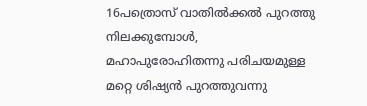16പത്രൊസ് വാതില്‍ക്കല്‍ പുറത്തു നിലക്കുമ്പോള്‍, മഹാപുരോഹിതന്നു പരിചയമുള്ള മറ്റെ ശിഷ്യന്‍ പുറത്തുവന്നു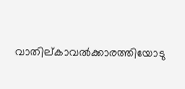വാതില്കാവല്‍ക്കാരത്തിയോടു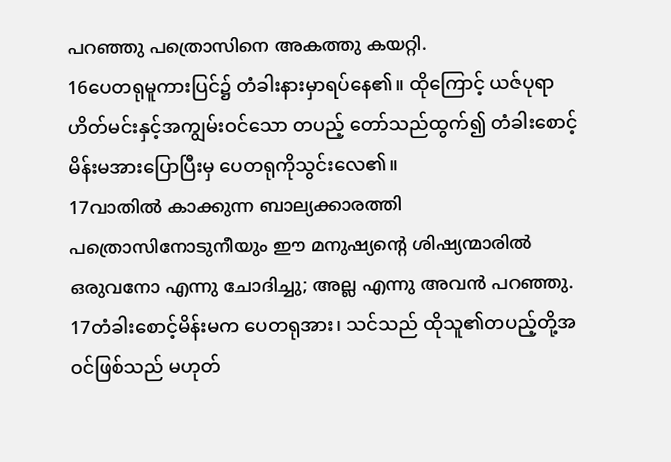പറഞ്ഞു പത്രൊസിനെ അകത്തു കയറ്റി.
16ပေတရုမူကားပြင်၌ တံခါးနားမှာရပ်နေ၏။ ထိုကြောင့် ယဇ်ပုရာဟိတ်မင်းနှင့်အကျွမ်းဝင်သော တပည့် တော်သည်ထွက်၍ တံခါးစောင့်မိန်းမအားပြောပြီးမှ ပေတရုကိုသွင်းလေ၏။
17വാതില്‍ കാക്കുന്ന ബാല്യക്കാരത്തി പത്രൊസിനോടുനീയും ഈ മനുഷ്യന്റെ ശിഷ്യന്മാരില്‍ ഒരുവനോ എന്നു ചോദിച്ചു; അല്ല എന്നു അവന്‍ പറഞ്ഞു.
17တံခါးစောင့်မိန်းမက ပေတရုအား၊ သင်သည် ထိုသူ၏တပည့်တို့အဝင်ဖြစ်သည် မဟုတ်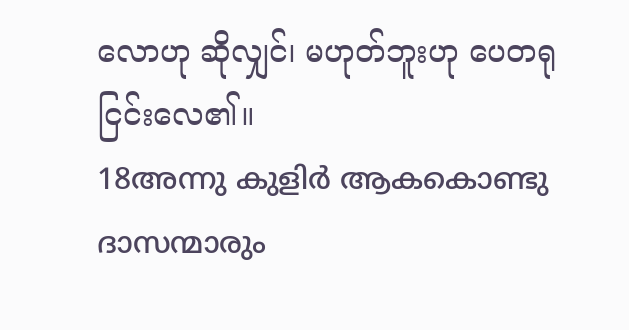လောဟု ဆိုလျှင်၊ မဟုတ်ဘူးဟု ပေတရုငြင်းလေ၏။
18അന്നു കുളിര്‍ ആകകൊണ്ടു ദാസന്മാരും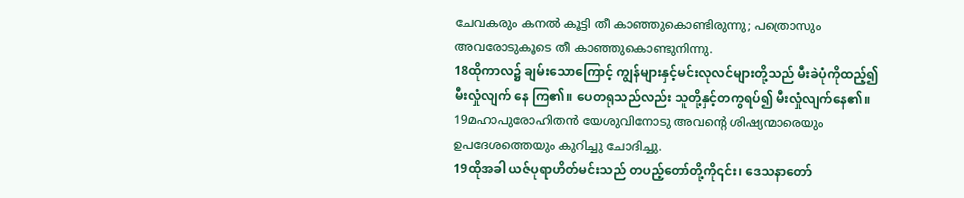ചേവകരും കനല്‍ കൂട്ടി തീ കാഞ്ഞുകൊണ്ടിരുന്നു; പത്രൊസും അവരോടുകൂടെ തീ കാഞ്ഞുകൊണ്ടുനിന്നു.
18ထိုကာလ၌ ချမ်းသောကြောင့် ကျွန်များနှင့်မင်းလုလင်များတို့သည် မီးခဲပုံကိုထည့်၍ မီးလှုံလျက် နေ ကြ၏။ ပေတရုသည်လည်း သူတို့နှင့်တကွရပ်၍ မီးလှုံလျက်နေ၏။
19മഹാപുരോഹിതന്‍ യേശുവിനോടു അവന്റെ ശിഷ്യന്മാരെയും ഉപദേശത്തെയും കുറിച്ചു ചോദിച്ചു.
19ထိုအခါ ယဇ်ပုရာဟိတ်မင်းသည် တပည့်တော်တို့ကို၎င်း၊ ဒေသနာတော်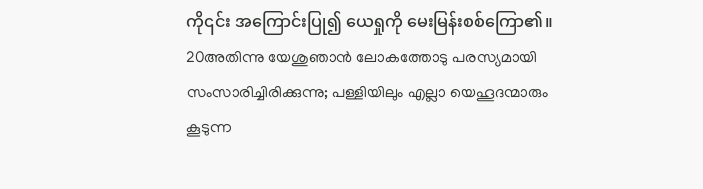ကို၎င်း အကြောင်းပြု၍ ယေရှုကို မေးမြန်းစစ်ကြော၏။
20അതിന്നു യേശുഞാന്‍ ലോകത്തോടു പരസ്യമായി സംസാരിച്ചിരിക്കുന്നു; പള്ളിയിലും എല്ലാ യെഹൂദന്മാരും കൂടുന്ന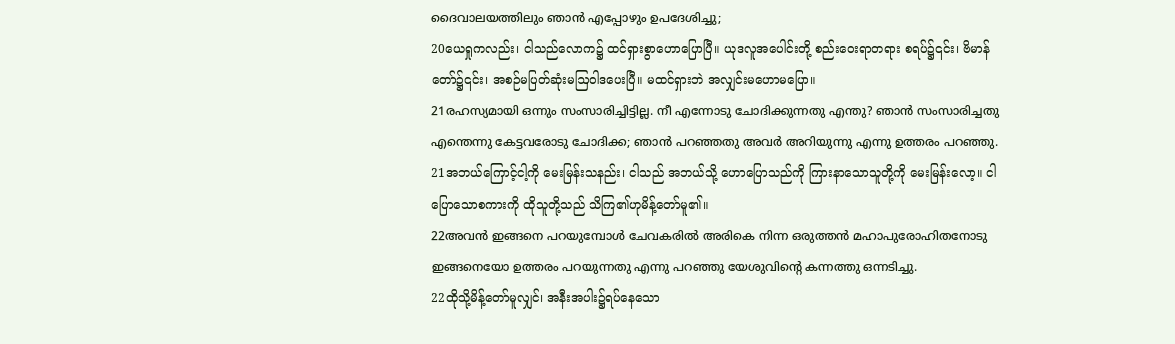ദൈവാലയത്തിലും ഞാന്‍ എപ്പോഴും ഉപദേശിച്ചു;
20ယေရှုကလည်း၊ ငါသည်လောက၌ ထင်ရှားစွာဟောပြောပြီ။ ယုဒလူအပေါင်းတို့ စည်းဝေးရာတရား စရပ်၌၎င်း၊ ဗိမာန်တော်၌၎င်း၊ အစဉ်မပြတ်ဆုံးမဩဝါဒပေးပြီ။ မထင်ရှားဘဲ အလျှင်းမဟောမပြော။
21രഹസ്യമായി ഒന്നും സംസാരിച്ചിട്ടില്ല. നീ എന്നോടു ചോദിക്കുന്നതു എന്തു? ഞാന്‍ സംസാരിച്ചതു എന്തെന്നു കേട്ടവരോടു ചോദിക്ക; ഞാന്‍ പറഞ്ഞതു അവര്‍ അറിയുന്നു എന്നു ഉത്തരം പറഞ്ഞു.
21အဘယ်ကြောင့်ငါ့ကို မေးမြန်းသနည်း၊ ငါသည် အဘယ်သို့ ဟောပြောသည်ကို ကြားနာသောသူတို့ကို မေးမြန်းလော့။ ငါပြောသောစကားကို ထိုသူတို့သည် သိကြ၏ဟုမိန့်တော်မူ၏။
22അവന്‍ ഇങ്ങനെ പറയുമ്പോള്‍ ചേവകരില്‍ അരികെ നിന്ന ഒരുത്തന്‍ മഹാപുരോഹിതനോടു ഇങ്ങനെയോ ഉത്തരം പറയുന്നതു എന്നു പറഞ്ഞു യേശുവിന്റെ കന്നത്തു ഒന്നടിച്ചു.
22ထိုသို့မိန့်တော်မူလျှင်၊ အနီးအပါး၌ရပ်နေသော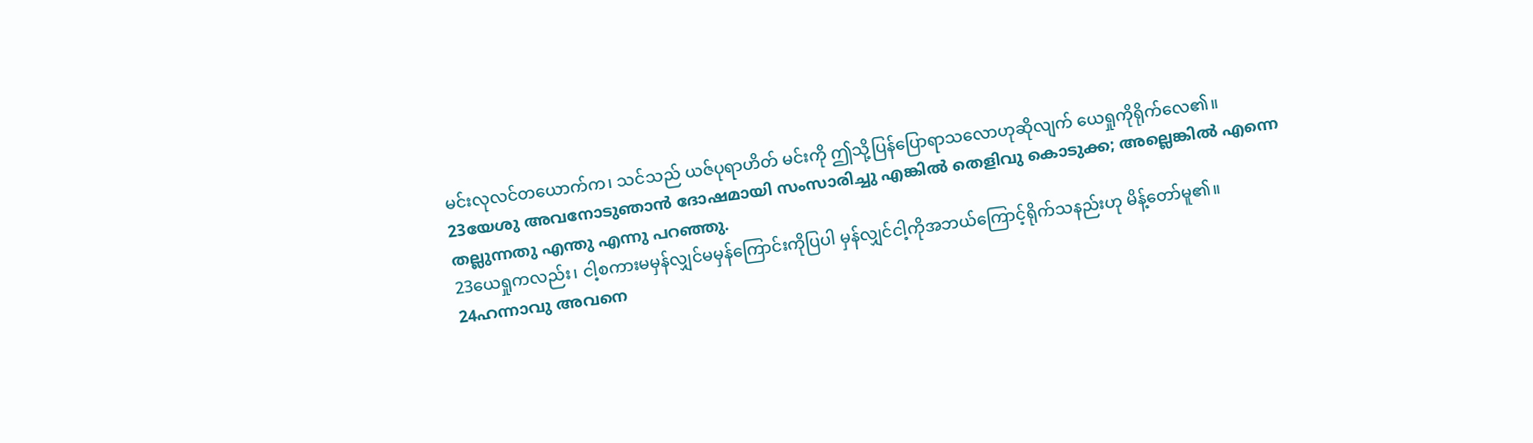မင်းလုလင်တယောက်က၊ သင်သည် ယဇ်ပုရာဟိတ် မင်းကို ဤသို့ပြန်ပြောရာသလောဟုဆိုလျက် ယေရှုကိုရိုက်လေ၏။
23യേശു അവനോടുഞാന്‍ ദോഷമായി സംസാരിച്ചു എങ്കില്‍ തെളിവു കൊടുക്ക; അല്ലെങ്കില്‍ എന്നെ തല്ലുന്നതു എന്തു എന്നു പറഞ്ഞു.
23ယေရှုကလည်း၊ ငါ့စကားမမှန်လျှင်မမှန်ကြောင်းကိုပြပါ မှန်လျှင်ငါ့ကိုအဘယ်ကြောင့်ရိုက်သနည်းဟု မိန့်တော်မူ၏။
24ഹന്നാവു അവനെ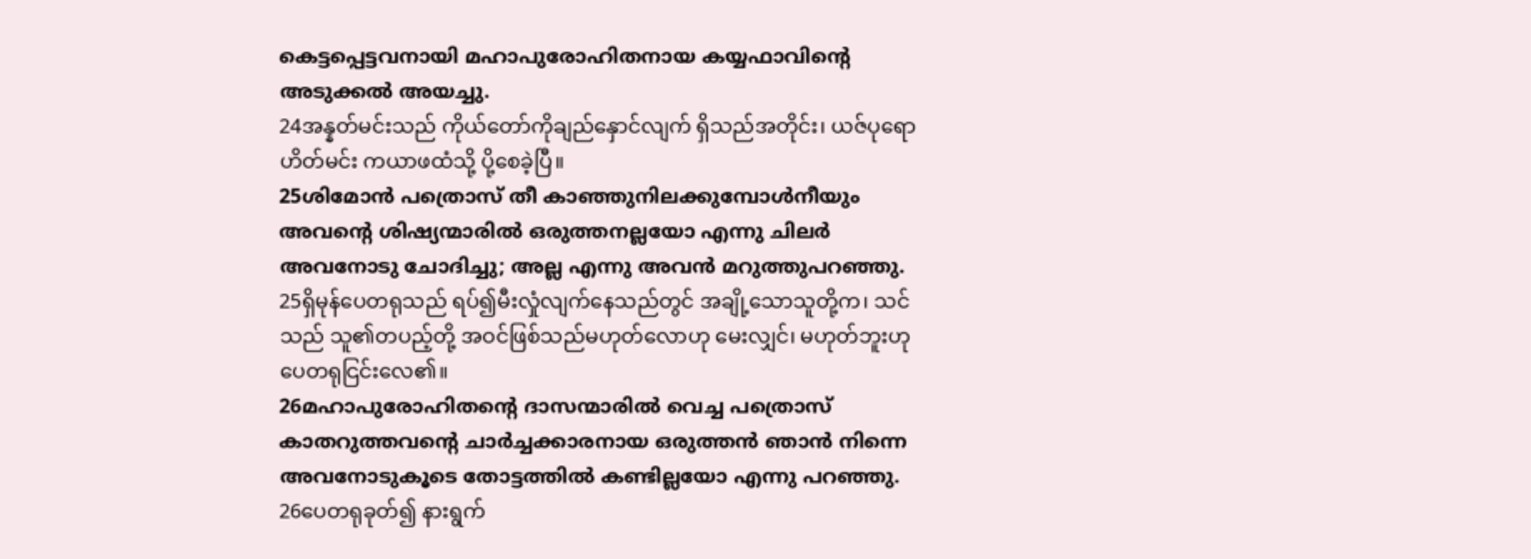കെട്ടപ്പെട്ടവനായി മഹാപുരോഹിതനായ കയ്യഫാവിന്റെ അടുക്കല്‍ അയച്ചു.
24အန္နတ်မင်းသည် ကိုယ်တော်ကိုချည်နှောင်လျက် ရှိသည်အတိုင်း၊ ယဇ်ပုရောဟိတ်မင်း ကယာဖထံသို့ ပို့စေခဲ့ပြီ။
25ശിമോന്‍ പത്രൊസ് തീ കാഞ്ഞുനിലക്കുമ്പോള്‍നീയും അവന്റെ ശിഷ്യന്മാരില്‍ ഒരുത്തനല്ലയോ എന്നു ചിലര്‍ അവനോടു ചോദിച്ചു; അല്ല എന്നു അവന്‍ മറുത്തുപറഞ്ഞു.
25ရှိမုန်ပေတရုသည် ရပ်၍မီးလှုံလျက်နေသည်တွင် အချို့သောသူတို့က၊ သင်သည် သူ၏တပည့်တို့ အဝင်ဖြစ်သည်မဟုတ်လောဟု မေးလျှင်၊ မဟုတ်ဘူးဟု ပေတရုငြင်းလေ၏။
26മഹാപുരോഹിതന്റെ ദാസന്മാരില്‍ വെച്ച പത്രൊസ് കാതറുത്തവന്റെ ചാര്‍ച്ചക്കാരനായ ഒരുത്തന്‍ ഞാന്‍ നിന്നെ അവനോടുകൂടെ തോട്ടത്തില്‍ കണ്ടില്ലയോ എന്നു പറഞ്ഞു.
26ပေတရုခုတ်၍ နားရွက်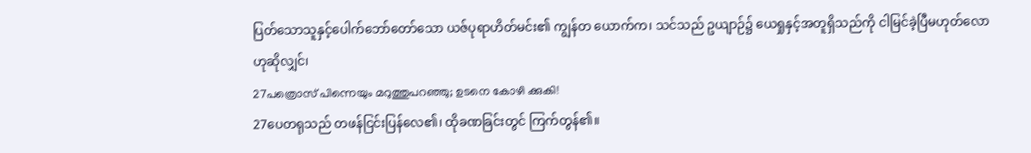ပြတ်သောသူနှင့်ပေါက်ဘော်တော်သော ယဇ်ပုရာဟိတ်မင်း၏ ကျွန်တ ယောက်က၊ သင်သည် ဥယျာဉ်၌ ယေရှုနှင့်အတူရှိသည်ကို ငါမြင်ခဲ့ပြီမဟုတ်လောဟုဆိုလျှင်၊
27പത്രൊസ് പിന്നെയും മറുത്തുപറഞ്ഞു; ഉടനെ കോഴി ക്കുകി!
27ပေတရုသည် တဖန်ငြင်းပြန်လေ၏၊ ထိုခဏခြင်းတွင် ကြက်တွန်၏။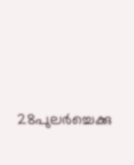28പുലര്‍ച്ചെക്കു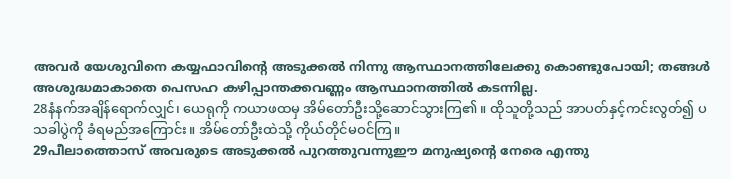അവര്‍ യേശുവിനെ കയ്യഫാവിന്റെ അടുക്കല്‍ നിന്നു ആസ്ഥാനത്തിലേക്കു കൊണ്ടുപോയി; തങ്ങള്‍ അശുദ്ധമാകാതെ പെസഹ കഴിപ്പാന്തക്കവണ്ണം ആസ്ഥാനത്തില്‍ കടന്നില്ല.
28နံနက်အချိန်ရောက်လျှင်၊ ယေရုကို ကယာဖထမှ အိမ်တော်ဦးသို့ဆောင်သွားကြ၏။ ထိုသူတို့သည် အာပတ်နှင့်ကင်းလွတ်၍ ပသခါပွဲကို ခံရမည်အကြောင်း။ အိမ်တော်ဦးထဲသို့ ကိုယ်တိုင်မဝင်ကြ။
29പീലാത്തൊസ് അവരുടെ അടുക്കല്‍ പുറത്തുവന്നുഈ മനുഷ്യന്റെ നേരെ എന്തു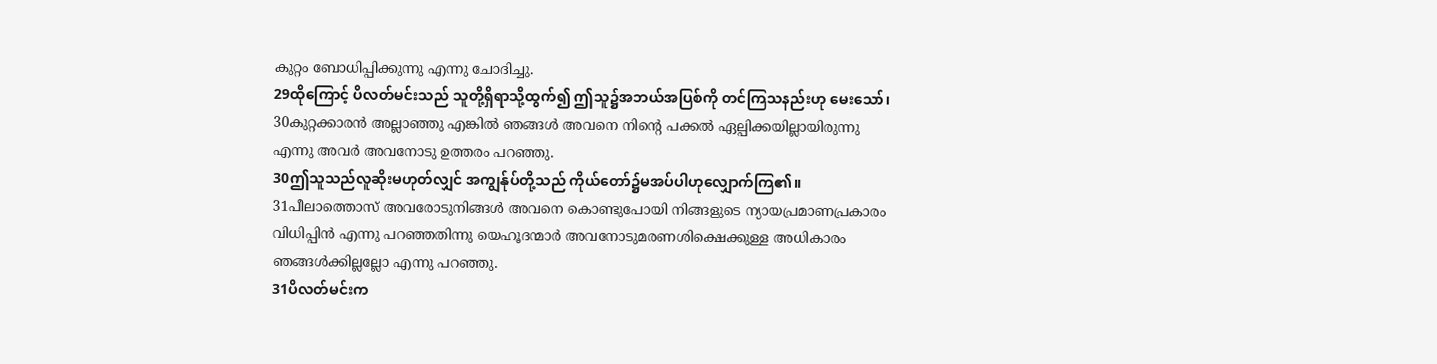കുറ്റം ബോധിപ്പിക്കുന്നു എന്നു ചോദിച്ചു.
29ထိုကြောင့် ပိလတ်မင်းသည် သူတို့ရှိရာသို့ထွက်၍ ဤသူ၌အဘယ်အပြစ်ကို တင်ကြသနည်းဟု မေးသော်၊
30കുറ്റക്കാരന്‍ അല്ലാഞ്ഞു എങ്കില്‍ ഞങ്ങള്‍ അവനെ നിന്റെ പക്കല്‍ ഏല്പിക്കയില്ലായിരുന്നു എന്നു അവര്‍ അവനോടു ഉത്തരം പറഞ്ഞു.
30ဤသူသည်လူဆိုးမဟုတ်လျှင် အကျွန်ုပ်တို့သည် ကိုယ်တော်၌မအပ်ပါဟုလျှောက်ကြ၏။
31പീലാത്തൊസ് അവരോടുനിങ്ങള്‍ അവനെ കൊണ്ടുപോയി നിങ്ങളുടെ ന്യായപ്രമാണപ്രകാരം വിധിപ്പിന്‍ എന്നു പറഞ്ഞതിന്നു യെഹൂദന്മാര്‍ അവനോടുമരണശിക്ഷെക്കുള്ള അധികാരം ഞങ്ങള്‍ക്കില്ലല്ലോ എന്നു പറഞ്ഞു.
31ပိလတ်မင်းက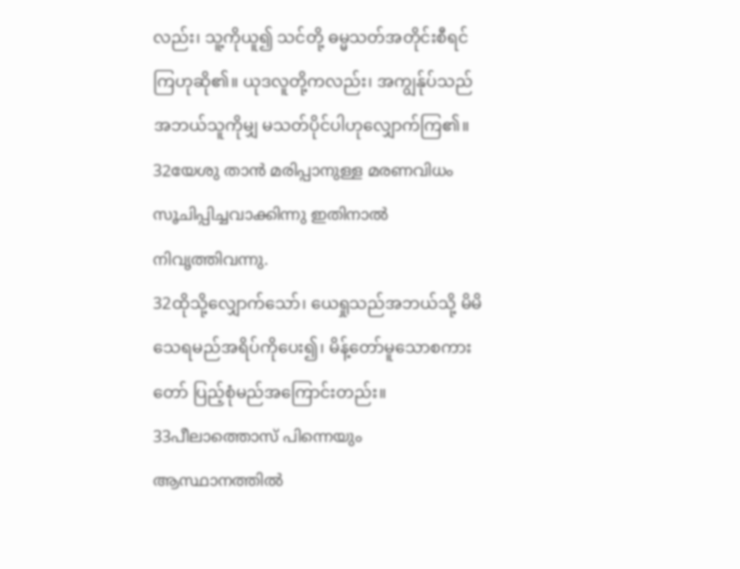လည်း၊ သူ့ကိုယူ၍ သင်တို့ ဓမ္မသတ်အတိုင်းစီရင်ကြဟုဆို၏။ ယုဒလူတို့ကလည်း၊ အကျွန်ုပ်သည် အဘယ်သူကိုမျှ မသတ်ပိုင်ပါဟုလျှောက်ကြ၏။
32യേശു താന്‍ മരിപ്പാനുള്ള മരണവിധം സൂചിപ്പിച്ചവാക്കിന്നു ഇതിനാല്‍ നിവൃത്തിവന്നു.
32ထိုသို့လျှောက်သော်၊ ယေရှုသည်အဘယ်သို့ မိမိသေရမည်အရိပ်ကိုပေး၍၊ မိန့်တော်မူသောစကား တော် ပြည့်စုံမည်အကြောင်းတည်း။
33പീലാത്തൊസ് പിന്നെയും ആസ്ഥാനത്തില്‍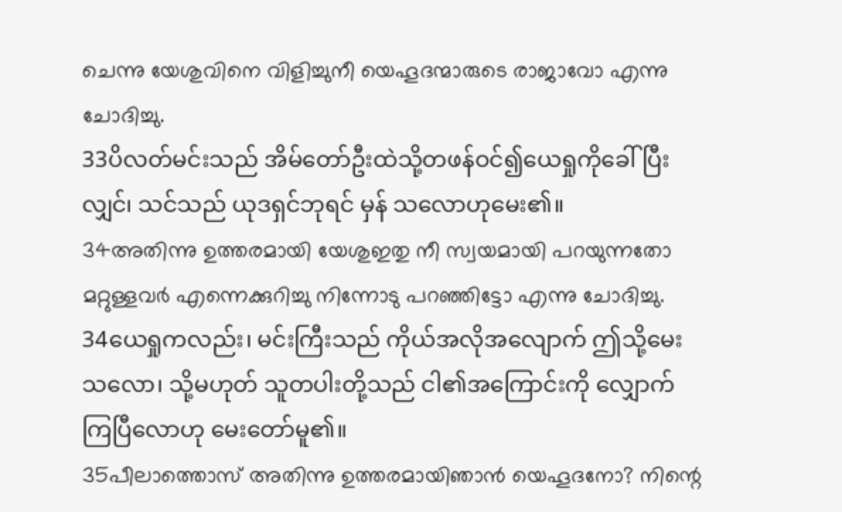ചെന്നു യേശുവിനെ വിളിച്ചുനീ യെഹൂദന്മാരുടെ രാജാവോ എന്നു ചോദിച്ചു.
33ပိလတ်မင်းသည် အိမ်တော်ဦးထဲသို့တဖန်ဝင်၍ယေရှုကိုခေါ်ပြီးလျှင်၊ သင်သည် ယုဒရှင်ဘုရင် မှန် သလောဟုမေး၏။
34അതിന്നു ഉത്തരമായി യേശുഇതു നീ സ്വയമായി പറയുന്നതോ മറ്റുള്ളവര്‍ എന്നെക്കുറിച്ചു നിന്നോടു പറഞ്ഞിട്ടോ എന്നു ചോദിച്ചു.
34ယေရှုကလည်း၊ မင်းကြီးသည် ကိုယ်အလိုအလျောက် ဤသို့မေးသလော၊ သို့မဟုတ် သူတပါးတို့သည် ငါ၏အကြောင်းကို လျှောက်ကြပြီလောဟု မေးတော်မူ၏။
35പീലാത്തൊസ് അതിന്നു ഉത്തരമായിഞാന്‍ യെഹൂദനോ? നിന്റെ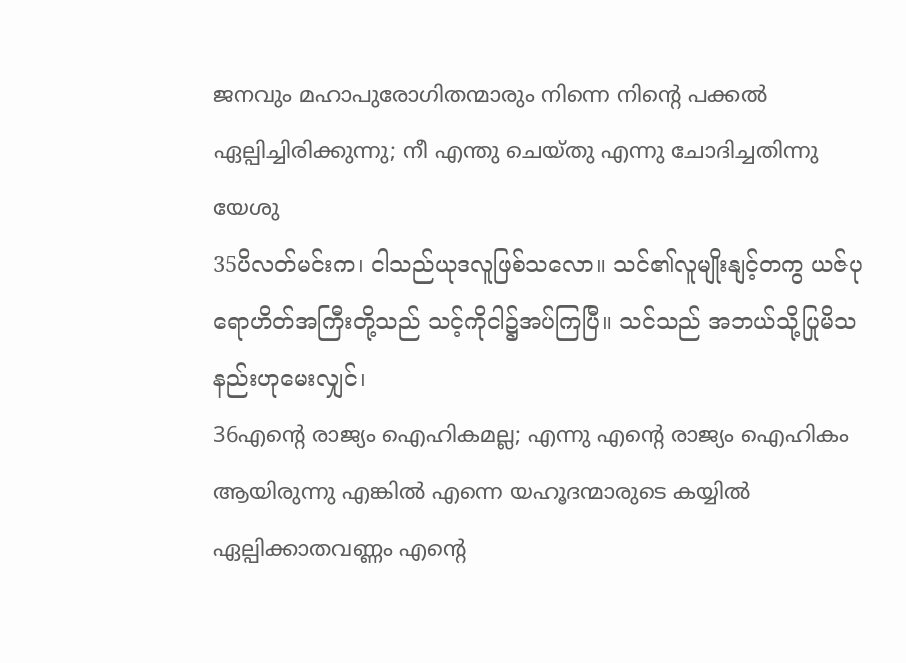ജനവും മഹാപുരോഗിതന്മാരും നിന്നെ നിന്റെ പക്കല്‍ ഏല്പിച്ചിരിക്കുന്നു; നീ എന്തു ചെയ്തു എന്നു ചോദിച്ചതിന്നു യേശു
35ပိလတ်မင်းက၊ ငါသည်ယုဒလူဖြစ်သလော။ သင်၏လူမျိုးနျင့်တကွ ယဇ်ပုရောဟိတ်အကြီးတို့သည် သင့်ကိုငါ၌အပ်ကြပြီ။ သင်သည် အဘယ်သို့ပြုမိသနည်းဟုမေးလျှင်၊
36എന്റെ രാജ്യം ഐഹികമല്ല; എന്നു എന്റെ രാജ്യം ഐഹികം ആയിരുന്നു എങ്കില്‍ എന്നെ യഹൂദന്മാരുടെ കയ്യില്‍ ഏല്പിക്കാതവണ്ണം എന്റെ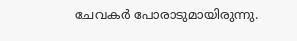ചേവകര്‍ പോരാടുമായിരുന്നു.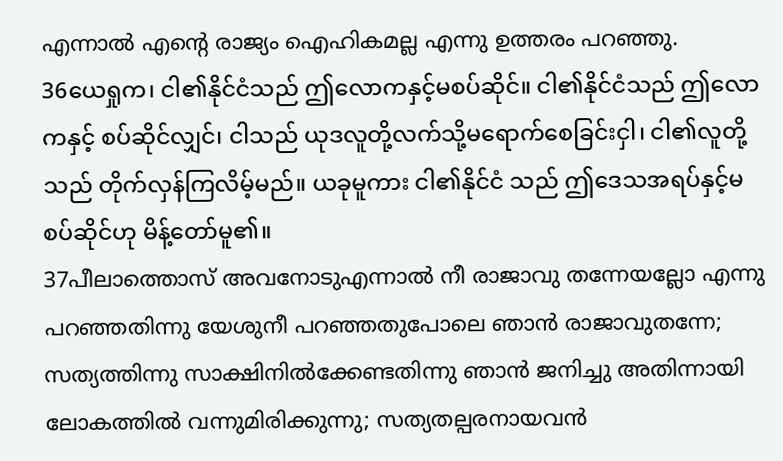എന്നാല്‍ എന്റെ രാജ്യം ഐഹികമല്ല എന്നു ഉത്തരം പറഞ്ഞു.
36ယေရှုက၊ ငါ၏နိုင်ငံသည် ဤလောကနှင့်မစပ်ဆိုင်။ ငါ၏နိုင်ငံသည် ဤလောကနှင့် စပ်ဆိုင်လျှင်၊ ငါသည် ယုဒလူတို့လက်သို့မရောက်စေခြင်းငှါ၊ ငါ၏လူတို့သည် တိုက်လှန်ကြလိမ့်မည်။ ယခုမူကား ငါ၏နိုင်ငံ သည် ဤဒေသအရပ်နှင့်မစပ်ဆိုင်ဟု မိန့်တော်မူ၏။
37പീലാത്തൊസ് അവനോടുഎന്നാല്‍ നീ രാജാവു തന്നേയല്ലോ എന്നു പറഞ്ഞതിന്നു യേശുനീ പറഞ്ഞതുപോലെ ഞാന്‍ രാജാവുതന്നേ; സത്യത്തിന്നു സാക്ഷിനില്‍ക്കേണ്ടതിന്നു ഞാന്‍ ജനിച്ചു അതിന്നായി ലോകത്തില്‍ വന്നുമിരിക്കുന്നു; സത്യതല്പരനായവന്‍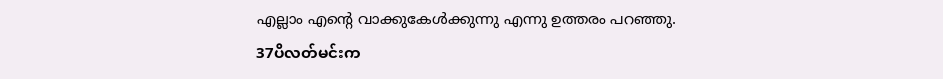എല്ലാം എന്റെ വാക്കുകേള്‍ക്കുന്നു എന്നു ഉത്തരം പറഞ്ഞു.
37ပိလတ်မင်းက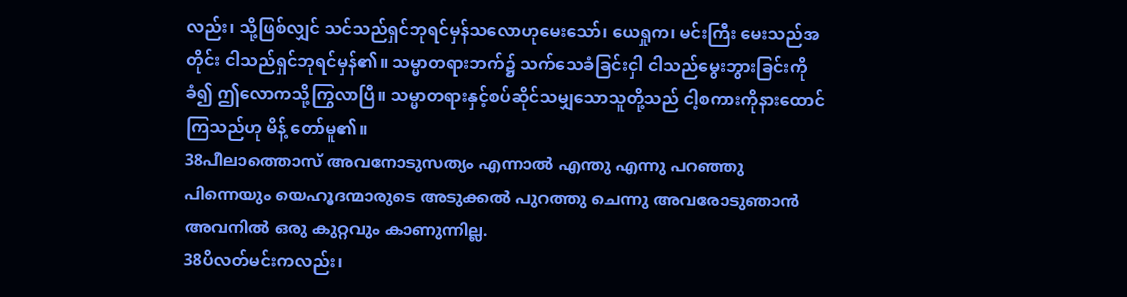လည်း၊ သို့ဖြစ်လျှင် သင်သည်ရှင်ဘုရင်မှန်သလောဟုမေးသော်၊ ယေရှုက၊ မင်းကြီး မေးသည်အတိုင်း ငါသည်ရှင်ဘုရင်မှန်၏။ သမ္မာတရားဘက်၌ သက်သေခံခြင်းငှါ ငါသည်မွေးဘွားခြင်းကိုခံ၍ ဤလောကသို့ကြွလာပြီ။ သမ္မာတရားနှင့်စပ်ဆိုင်သမျှသောသူတို့သည် ငါ့စကားကိုနားထောင်ကြသည်ဟု မိန့် တော်မူ၏။
38പീലാത്തൊസ് അവനോടുസത്യം എന്നാല്‍ എന്തു എന്നു പറഞ്ഞു പിന്നെയും യെഹൂദന്മാരുടെ അടുക്കല്‍ പുറത്തു ചെന്നു അവരോടുഞാന്‍ അവനില്‍ ഒരു കുറ്റവും കാണുന്നില്ല.
38ပိလတ်မင်းကလည်း၊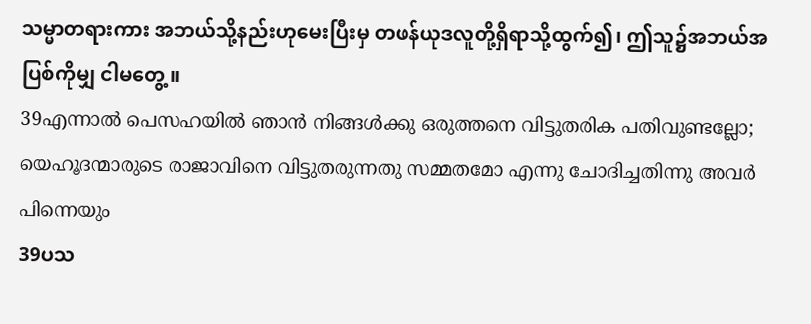သမ္မာတရားကား အဘယ်သို့နည်းဟုမေးပြီးမှ တဖန်ယုဒလူတို့ရှိရာသို့ထွက်၍၊ ဤသူ၌အဘယ်အပြစ်ကိုမျှ ငါမတွေ့။
39എന്നാല്‍ പെസഹയില്‍ ഞാന്‍ നിങ്ങള്‍ക്കു ഒരുത്തനെ വിട്ടുതരിക പതിവുണ്ടല്ലോ; യെഹൂദന്മാരുടെ രാജാവിനെ വിട്ടുതരുന്നതു സമ്മതമോ എന്നു ചോദിച്ചതിന്നു അവര്‍ പിന്നെയും
39ပသ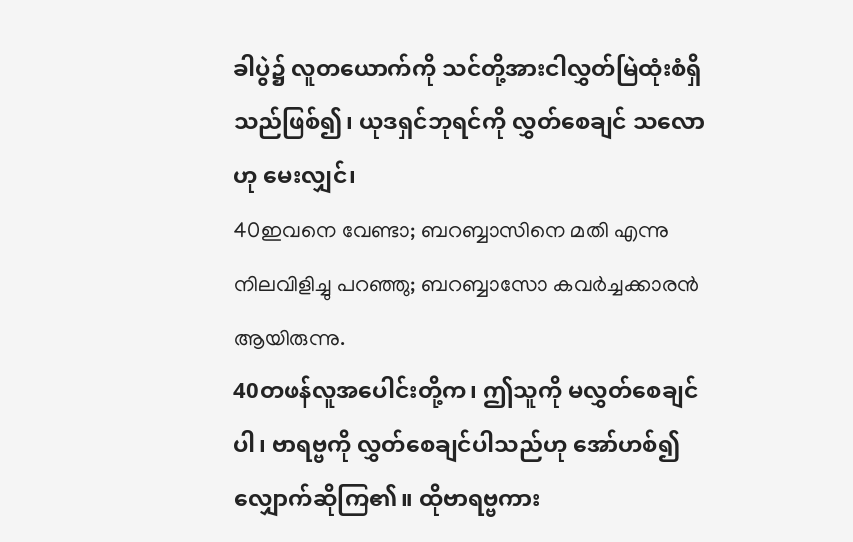ခါပွဲ၌ လူတယောက်ကို သင်တို့အားငါလွှတ်မြဲထုံးစံရှိသည်ဖြစ်၍၊ ယုဒရှင်ဘုရင်ကို လွှတ်စေချင် သလောဟု မေးလျှင်၊
40ഇവനെ വേണ്ടാ; ബറബ്ബാസിനെ മതി എന്നു നിലവിളിച്ചു പറഞ്ഞു; ബറബ്ബാസോ കവര്‍ച്ചക്കാരന്‍ ആയിരുന്നു.
40တဖန်လူအပေါင်းတို့က၊ ဤသူကို မလွှတ်စေချင်ပါ၊ ဗာရဗ္ဗကို လွှတ်စေချင်ပါသည်ဟု အော်ဟစ်၍ လျှောက်ဆိုကြ၏။ ထိုဗာရဗ္ဗကား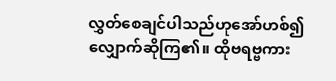လွှတ်စေချင်ပါသည်ဟုအော်ဟစ်၍လျှောက်ဆိုကြ၏။ ထိုဗရဗ္ဗကား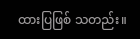ထားပြဖြစ် သတည်း။